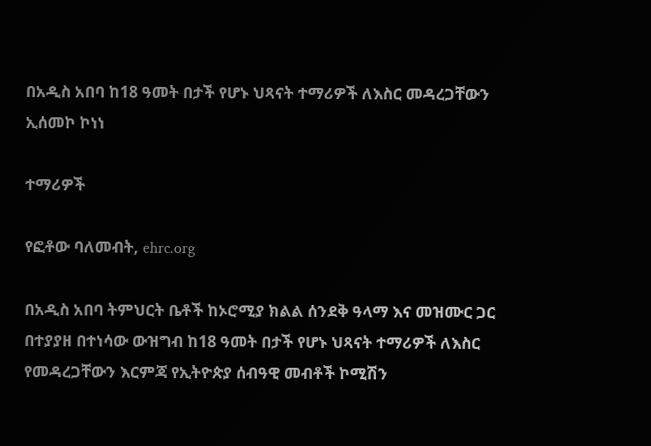በአዲስ አበባ ከ18 ዓመት በታች የሆኑ ህጻናት ተማሪዎች ለእስር መዳረጋቸውን ኢሰመኮ ኮነነ

ተማሪዎች

የፎቶው ባለመብት, ehrc.org

በአዲስ አበባ ትምህርት ቤቶች ከኦሮሚያ ክልል ሰንደቅ ዓላማ እና መዝሙር ጋር በተያያዘ በተነሳው ውዝግብ ከ18 ዓመት በታች የሆኑ ህጻናት ተማሪዎች ለእስር የመዳረጋቸውን እርምጃ የኢትዮጵያ ሰብዓዊ መብቶች ኮሚሽን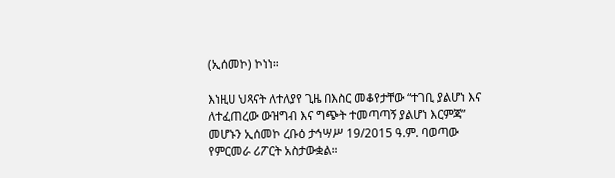(ኢሰመኮ) ኮነነ።

እነዚሀ ህጻናት ለተለያየ ጊዜ በእስር መቆየታቸው “ተገቢ ያልሆነ እና ለተፈጠረው ውዝግብ እና ግጭት ተመጣጣኝ ያልሆነ እርምጃ” መሆኑን ኢሰመኮ ረቡዕ ታኅሣሥ 19/2015 ዓ.ም. ባወጣው የምርመራ ሪፖርት አስታውቋል።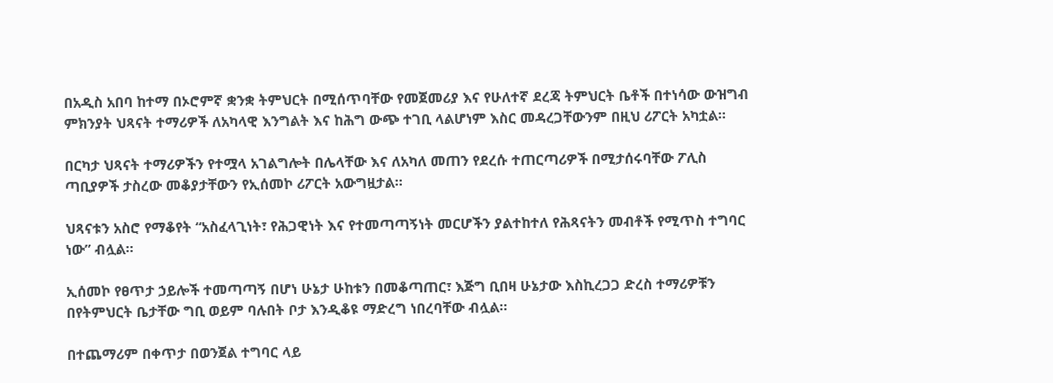በአዲስ አበባ ከተማ በኦሮምኛ ቋንቋ ትምህርት በሚሰጥባቸው የመጀመሪያ እና የሁለተኛ ደረጃ ትምህርት ቤቶች በተነሳው ውዝግብ ምክንያት ህጻናት ተማሪዎች ለአካላዊ እንግልት እና ከሕግ ውጭ ተገቢ ላልሆነም እስር መዳረጋቸውንም በዚህ ሪፖርት አካቷል።

በርካታ ህጻናት ተማሪዎችን የተሟላ አገልግሎት በሌላቸው እና ለአካለ መጠን የደረሱ ተጠርጣሪዎች በሚታሰሩባቸው ፖሊስ ጣቢያዎች ታስረው መቆያታቸውን የኢሰመኮ ሪፖርት አውግዟታል።

ህጻናቱን አስሮ የማቆየት “አስፈላጊነት፣ የሕጋዊነት እና የተመጣጣኝነት መርሆችን ያልተከተለ የሕጻናትን መብቶች የሚጥስ ተግባር ነው” ብሏል።

ኢሰመኮ የፀጥታ ኃይሎች ተመጣጣኝ በሆነ ሁኔታ ሁከቱን በመቆጣጠር፣ እጅግ ቢበዛ ሁኔታው እስኪረጋጋ ድረስ ተማሪዎቹን በየትምህርት ቤታቸው ግቢ ወይም ባሉበት ቦታ እንዲቆዩ ማድረግ ነበረባቸው ብሏል።

በተጨማሪም በቀጥታ በወንጀል ተግባር ላይ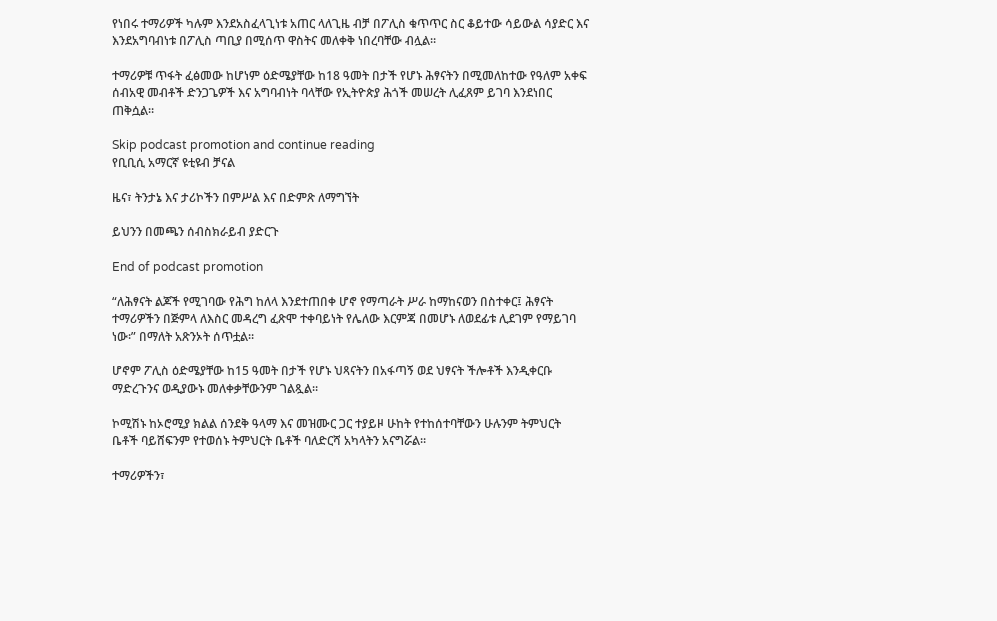የነበሩ ተማሪዎች ካሉም እንደአስፈላጊነቱ አጠር ላለጊዜ ብቻ በፖሊስ ቁጥጥር ስር ቆይተው ሳይውል ሳያድር እና እንደአግባብነቱ በፖሊስ ጣቢያ በሚሰጥ ዋስትና መለቀቅ ነበረባቸው ብሏል።

ተማሪዎቹ ጥፋት ፈፅመው ከሆነም ዕድሜያቸው ከ18 ዓመት በታች የሆኑ ሕፃናትን በሚመለከተው የዓለም አቀፍ ሰብአዊ መብቶች ድንጋጌዎች እና አግባብነት ባላቸው የኢትዮጵያ ሕጎች መሠረት ሊፈጸም ይገባ እንደነበር ጠቅሷል።

Skip podcast promotion and continue reading
የቢቢሲ አማርኛ ዩቲዩብ ቻናል

ዜና፣ ትንታኔ እና ታሪኮችን በምሥል እና በድምጽ ለማግኘት

ይህንን በመጫን ሰብስክራይብ ያድርጉ

End of podcast promotion

“ለሕፃናት ልጆች የሚገባው የሕግ ከለላ እንደተጠበቀ ሆኖ የማጣራት ሥራ ከማከናወን በስተቀር፤ ሕፃናት ተማሪዎችን በጅምላ ለእስር መዳረግ ፈጽሞ ተቀባይነት የሌለው እርምጃ በመሆኑ ለወደፊቱ ሊደገም የማይገባ ነው፡” በማለት አጽንኦት ሰጥቷል።

ሆኖም ፖሊስ ዕድሜያቸው ከ15 ዓመት በታች የሆኑ ህጻናትን በአፋጣኝ ወደ ህፃናት ችሎቶች እንዲቀርቡ ማድረጉንና ወዲያውኑ መለቀቃቸውንም ገልጿል።

ኮሚሽኑ ከኦሮሚያ ክልል ሰንደቅ ዓላማ እና መዝሙር ጋር ተያይዞ ሁከት የተከሰተባቸውን ሁሉንም ትምህርት ቤቶች ባይሸፍንም የተወሰኑ ትምህርት ቤቶች ባለድርሻ አካላትን አናግሯል።

ተማሪዎችን፣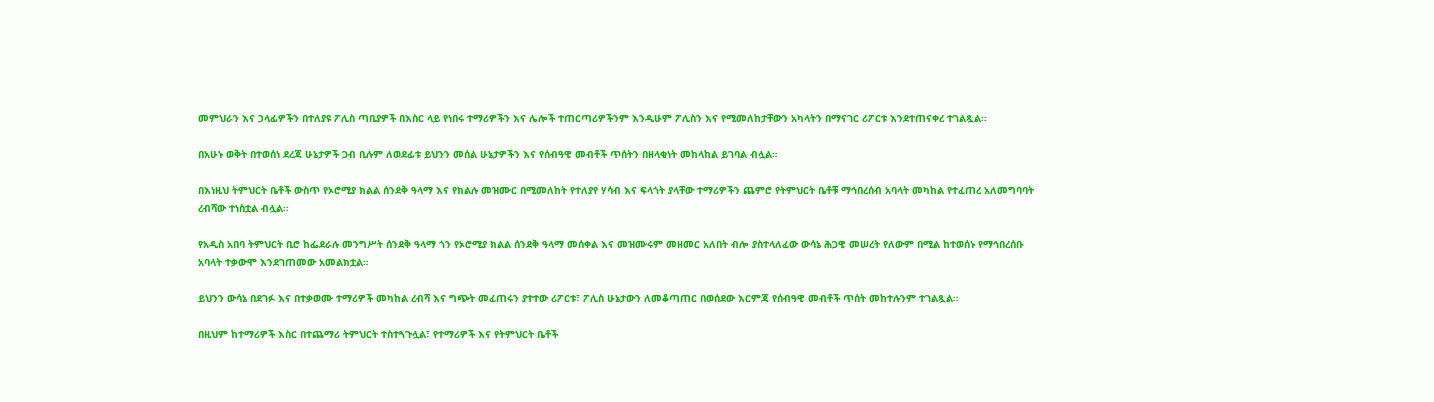መምህራን እና ኃላፊዎችን በተለያዩ ፖሊስ ጣቢያዎች በእስር ላይ የነበሩ ተማሪዎችን እና ሌሎች ተጠርጣሪዎችንም እንዲሁም ፖሊስን እና የሚመለከታቸውን አካላትን በማናገር ሪፖርቱ እንደተጠናቀረ ተገልጿል።

በአሁኑ ወቅት በተወሰነ ደረጃ ሁኔታዎች ጋብ ቢሉም ለወደፊቱ ይህንን መሰል ሁኔታዎችን እና የሰብዓዊ መብቶች ጥሰትን በዘላቂነት መከላከል ይገባል ብሏል።

በእነዚህ ትምህርት ቤቶች ውስጥ የኦሮሚያ ክልል ሰንደቅ ዓላማ እና የክልሉ መዝሙር በሚመለከት የተለያየ ሃሳብ እና ፍላጎት ያላቸው ተማሪዎችን ጨምሮ የትምህርት ቤቶቹ ማኅበረሰብ አባላት መካከል የተፈጠረ አለመግባባት ረብሻው ተነስቷል ብሏል፡፡

የአዲስ አበባ ትምህርት ቢሮ ከፌደራሉ መንግሥት ሰንደቅ ዓላማ ጎን የኦሮሚያ ክልል ሰንደቅ ዓላማ መሰቀል እና መዝሙሩም መዘመር አለበት ብሎ ያስተላለፈው ውሳኔ ሕጋዊ መሠረት የለውም በሚል ከተወሰኑ የማኅበረሰቡ አባላት ተቃውሞ እንደገጠመው አመልክቷል።

ይህንን ውሳኔ በደገፉ እና በተቃወሙ ተማሪዎች መካከል ረብሻ እና ግጭት መፈጠሩን ያተተው ሪፖርቱ፣ ፖሊስ ሁኔታውን ለመቆጣጠር በወሰደው እርምጃ የሰብዓዊ መብቶች ጥሰት መከተሉንም ተገልጿል።

በዚህም ከተማሪዎች እስር በተጨማሪ ትምህርት ተስተጓጉሏል፣ የተማሪዎች እና የትምህርት ቤቶች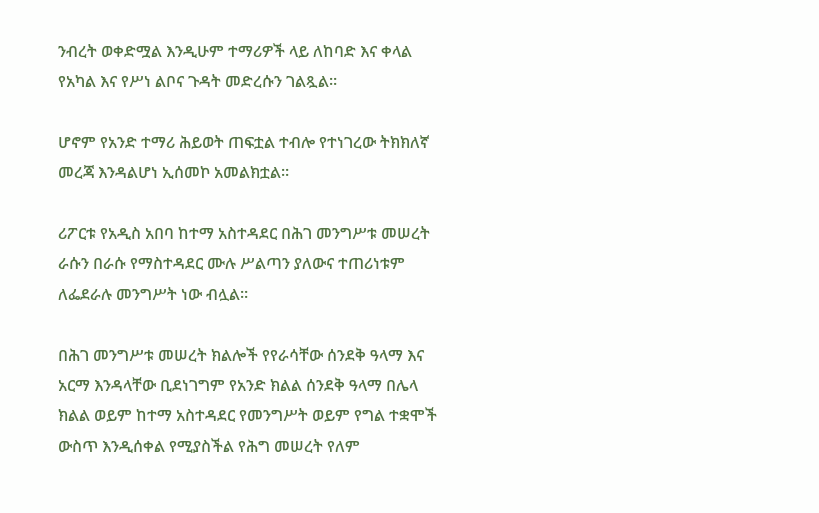ንብረት ወቀድሟል እንዲሁም ተማሪዎች ላይ ለከባድ እና ቀላል የአካል እና የሥነ ልቦና ጉዳት መድረሱን ገልጿል።

ሆኖም የአንድ ተማሪ ሕይወት ጠፍቷል ተብሎ የተነገረው ትክክለኛ መረጃ እንዳልሆነ ኢሰመኮ አመልክቷል።

ሪፖርቱ የአዲስ አበባ ከተማ አስተዳደር በሕገ መንግሥቱ መሠረት ራሱን በራሱ የማስተዳደር ሙሉ ሥልጣን ያለውና ተጠሪነቱም ለፌደራሉ መንግሥት ነው ብሏል።

በሕገ መንግሥቱ መሠረት ክልሎች የየራሳቸው ሰንደቅ ዓላማ እና አርማ እንዳላቸው ቢደነገግም የአንድ ክልል ሰንደቅ ዓላማ በሌላ ክልል ወይም ከተማ አስተዳደር የመንግሥት ወይም የግል ተቋሞች ውስጥ እንዲሰቀል የሚያስችል የሕግ መሠረት የለም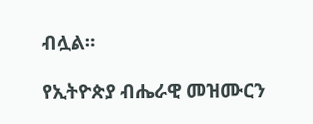ብሏል።

የኢትዮጵያ ብሔራዊ መዝሙርን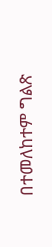በተመለከተም ግልጽ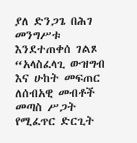ያለ ድንጋጌ በሕገ መንግሥቱ እንደተጠቀሰ ገልጾ “አላስፈላጊ ውዝግብ እና ሁከት መፍጠር ለሰብአዊ መብቶች መጣስ ሥጋት የሚፈጥር ድርጊት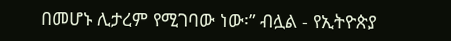በመሆኑ ሊታረም የሚገባው ነው፡” ብሏል - የኢትዮጵያ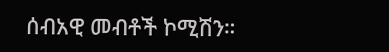ሰብአዊ መብቶች ኮሚሽን።